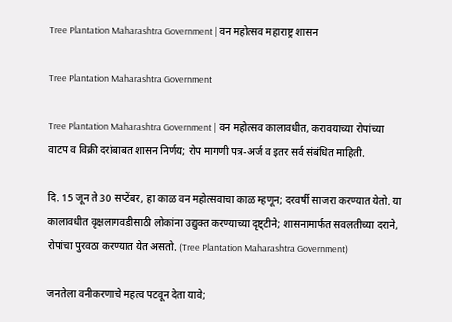Tree Plantation Maharashtra Government | वन महोत्सव महाराष्ट्र शासन

Tree Plantation Maharashtra Government

Tree Plantation Maharashtra Government | वन महोत्सव कालावधीत, करावयाच्या रोपांच्या वाटप व विक्री दरांबाबत शासन निर्णय; रोप मागणी पत्र-अर्ज व इतर सर्व संबंधित माहिती.

दि. 15 जून ते 30 सप्टेंबर, हा काळ वन महोत्सवाचा काळ म्हणून; दरवर्षी साजरा करण्यात येतो. या कालावधीत वृक्षलागवडीसाठी लोकांना उद्युक्त करण्याच्या दृष्ट्टीने; शासनामार्फत सवलतीच्या दराने, रोपांचा पुरवठा करण्यात येत असतो. (Tree Plantation Maharashtra Government)

जनतेला वनीकरणाचे महत्व पटवून देता यावे;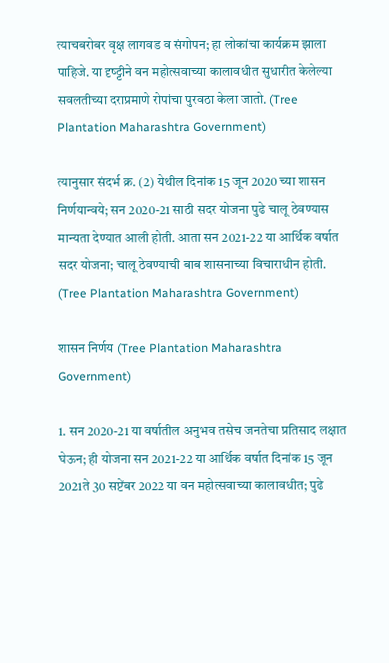त्याचबरोबर वृक्ष लागवड व संगोपन; हा लोकांचा कार्यक्रम झाला पाहिजे. या दृष्ट्टीने वन महोत्सवाच्या कालावधीत सुधारीत केलेल्या सवलतीच्या दराप्रमाणे रोपांचा पुरवठा केला जातो. (Tree Plantation Maharashtra Government)

त्यानुसार संदर्भ क्र. (2) येथील दिनांक 15 जून 2020 च्या शासन निर्णयान्वये; सन 2020-21 साठी सदर योजना पुढे चालू ठेवण्यास मान्यता देण्यात आली होती. आता सन 2021-22 या आर्थिक वर्षात सदर योजना; चालू ठेवण्याची बाब शासनाच्या विचाराधीन होती. (Tree Plantation Maharashtra Government)

शासन निर्णय (Tree Plantation Maharashtra Government)

1. सन 2020-21 या वर्षातील अनुभव तसेच जनतेचा प्रतिसाद लक्षात घेऊन; ही योजना सन 2021-22 या आर्थिक वर्षात दिनांक 15 जून 2021ते 30 सप्टेंबर 2022 या वन महोत्सवाच्या कालावधीत; पुढे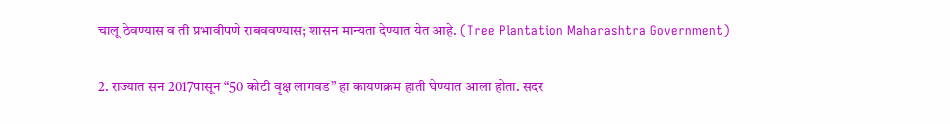चालू ठेवण्यास व ती प्रभावीपणे राबववण्यास; शासन मान्यता देण्यात येत आहे. (Tree Plantation Maharashtra Government)

2. राज्यात सन 2017पासून “50 कोटी वृक्ष लागवड” हा कायणक्रम हाती घेण्यात आला होता. सदर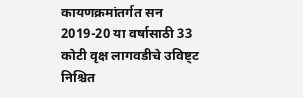कायणक्रमांतर्गत सन 2019-20 या वर्षासाठी 33 कोटी वृक्ष लागवडीचे उविष्ट्ट निश्चित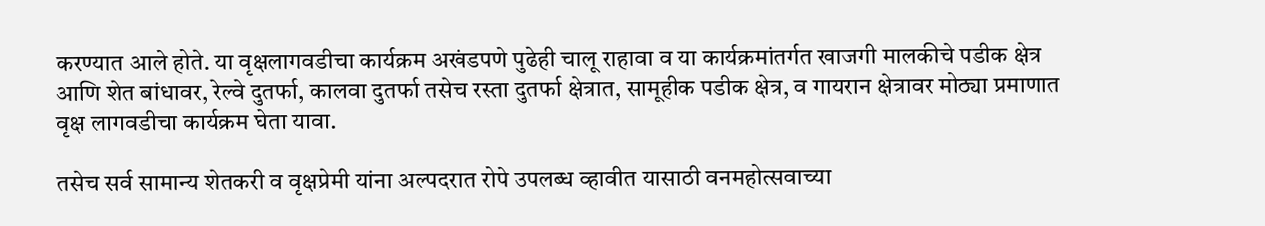करण्यात आले होते. या वृक्षलागवडीचा कार्यक्रम अखंडपणे पुढेही चालू राहावा व या कार्यक्रमांतर्गत खाजगी मालकीचे पडीक क्षेत्र आणि शेत बांधावर, रेल्वे दुतर्फा, कालवा दुतर्फा तसेच रस्ता दुतर्फा क्षेत्रात, सामूहीक पडीक क्षेत्र, व गायरान क्षेत्रावर मोठ्या प्रमाणात वृक्ष लागवडीचा कार्यक्रम घेता यावा.

तसेच सर्व सामान्य शेतकरी व वृक्षप्रेमी यांना अल्पदरात रोपे उपलब्ध व्हावीत यासाठी वनमहोत्सवाच्या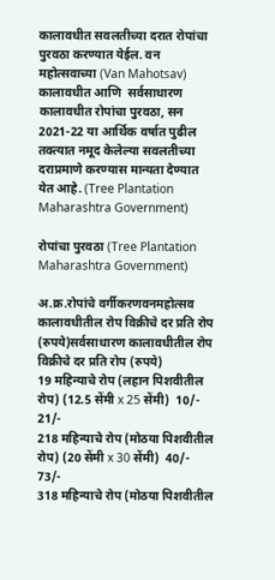कालावधीत सवलतीच्या दरात रोपांचा पुरवठा करण्यात येईल. वन महोत्सवाच्या (Van Mahotsav) कालावधीत आणि  सर्वसाधारण कालावधीत रोपांचा पुरवठा, सन 2021-22 या आर्थिक वर्षात पुढील तक्त्यात नमूद केलेल्या सवलतीच्या दराप्रमाणे करण्यास मान्यता देण्यात येत आहे. (Tree Plantation Maharashtra Government)

रोपांचा पुरवठा (Tree Plantation Maharashtra Government)

अ.क्र.रोपांचे वर्गीकरणवनमहोत्सव कालावधीतील रोप विक्रीचे दर प्रति रोप (रुपये)सर्वसाधारण कालावधीतील रोप विक्रीचे दर प्रति रोप (रुपये)
19 महिन्याचे रोप (लहान पिशवीतील रोप) (12.5 सेंमी x 25 सेंमी)  10/-  21/-
218 महिन्याचे रोप (मोठया पिशवीतील रोप) (20 सेंमी x 30 सेंमी)  40/-  73/-
318 महिन्याचे रोप (मोठया पिशवीतील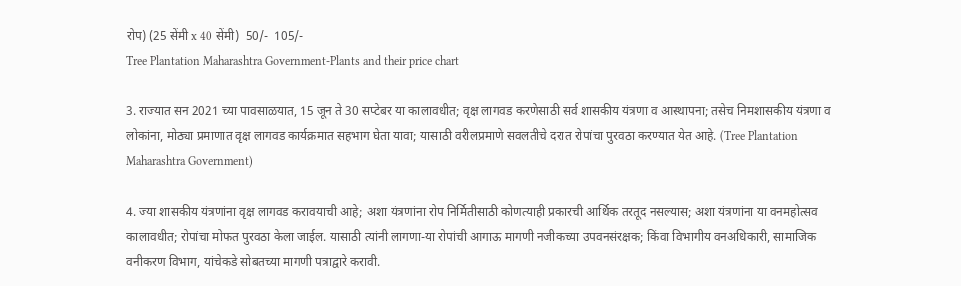रोप) (25 सेंमी x 40 सेंमी)  50/-  105/-
Tree Plantation Maharashtra Government-Plants and their price chart

3. राज्यात सन 2021 च्या पावसाळयात, 15 जून ते 30 सप्टेबर या कालावधीत; वृक्ष लागवड करणेसाठी सर्व शासकीय यंत्रणा व आस्थापना; तसेच निमशासकीय यंत्रणा व लोकांना, मोठ्या प्रमाणात वृक्ष लागवड कार्यक्रमात सहभाग घेता यावा; यासाठी वरीलप्रमाणे सवलतीचे दरात रोपांचा पुरवठा करण्यात येत आहे. (Tree Plantation Maharashtra Government)

4. ज्या शासकीय यंत्रणांना वृक्ष लागवड करावयाची आहे; अशा यंत्रणांना रोप निर्मितीसाठी कोणत्याही प्रकारची आर्थिक तरतूद नसल्यास; अशा यंत्रणांना या वनमहोत्सव कालावधीत; रोपांचा मोफत पुरवठा केला जाईल. यासाठी त्यांनी लागणा-या रोपांची आगाऊ मागणी नजीकच्या उपवनसंरक्षक; किंवा विभागीय वनअधिकारी, सामाजिक वनीकरण विभाग, यांचेकडे सोबतच्या मागणी पत्राद्वारे करावी.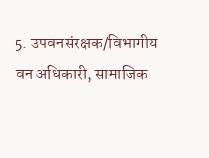5. उपवनसंरक्षक/विभागीय वन अधिकारी, सामाजिक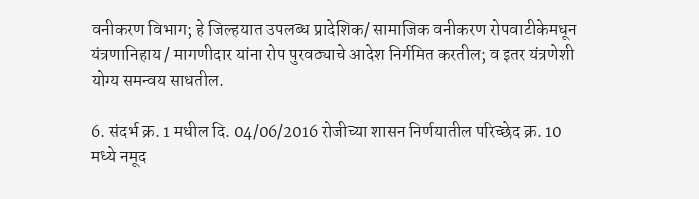वनीकरण विभाग; हे जिल्हयात उपलब्ध प्रादेशिक/ सामाजिक वनीकरण रोपवाटीकेमधून यंत्रणानिहाय / मागणीदार यांना रोप पुरवठ्याचे आदेश निर्गमित करतील; व इतर यंत्रणेशी योग्य समन्वय साधतील.

6. संदर्भ क्र. 1 मधील दि. 04/06/2016 रोजीच्या शासन निर्णयातील परिच्छेद क्र. 10 मध्ये नमूद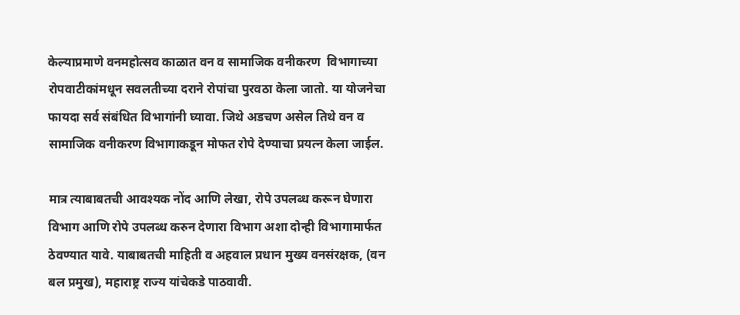केल्याप्रमाणे वनमहोत्सव काळात वन व सामाजिक वनीकरण  विभागाच्या रोपवाटीकांमधून सवलतीच्या दराने रोपांचा पुरवठा केला जातो. या योजनेचा फायदा सर्व संबंधित विभागांनी घ्यावा. जिथे अडचण असेल तिथे वन व सामाजिक वनीकरण विभागाकडून मोफत रोपे देण्याचा प्रयत्न केला जाईल.

मात्र त्याबाबतची आवश्यक नोंद आणि लेखा, रोपे उपलब्ध करून घेणारा विभाग आणि रोपे उपलब्ध करुन देणारा विभाग अशा दोन्ही विभागामार्फत   ठेवण्यात यावे. याबाबतची माहिती व अहवाल प्रधान मुख्य वनसंरक्षक, (वन बल प्रमुख), महाराष्ट्र राज्य यांचेकडे पाठवावी.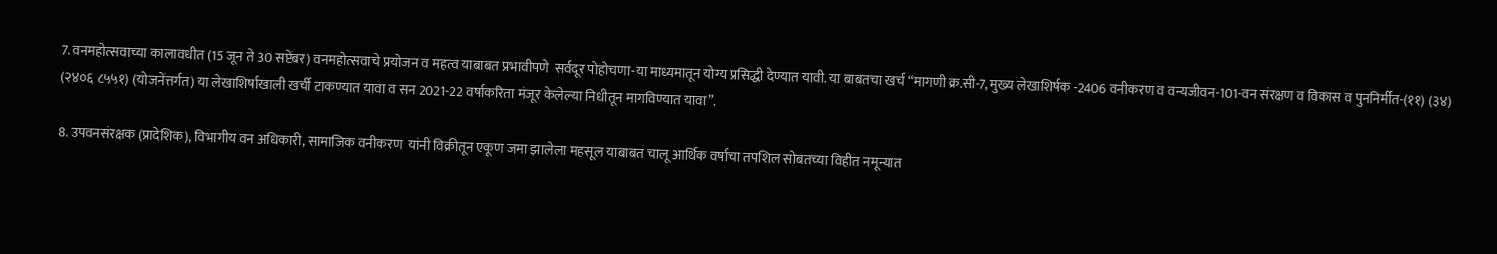7. वनमहोत्सवाच्या कालावधीत (15 जून ते 30 सप्टेंबर) वनमहोत्सवाचे प्रयोजन व महत्व याबाबत प्रभावीपणे  सर्वदूर पोहोचणा-या माध्यमातून योग्य प्रसिद्धी देण्यात यावी. या बाबतचा खर्च “मागणी क्र.सी-7, मुख्य लेखाशिर्षक -2406 वनीकरण व वन्यजीवन-101-वन संरक्षण व विकास व पुननिर्मीत-(११) (३४) (२४०६ ८५५१) (योजनेंत्तर्गत) या लेखाशिर्षाखाली खर्ची टाकण्यात यावा व सन 2021-22 वर्षाकरिता मंजूर केलेल्या निधीतून मागविण्यात यावा”.

8. उपवनसंरक्षक (प्रादेशिक), विभागीय वन अधिकारी, सामाजिक वनीकरण  यांनी विक्रीतून एकूण जमा झालेला महसूल याबाबत चालू आर्थिक वर्षाचा तपशिल सोबतच्या विहीत नमून्यात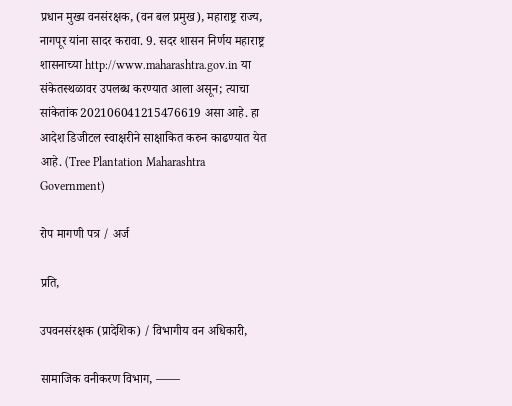प्रधान मुख्य वनसंरक्षक, (वन बल प्रमुख), महाराष्ट्र राज्य, नागपूर यांना सादर करावा. 9. सदर शासन निर्णय महाराष्ट्र शासनाच्या http://www.maharashtra.gov.in या संकेतस्थळावर उपलब्ध करण्यात आला असून; त्याचा सांकेतांक 202106041215476619 असा आहे. हा आदेश डिजीटल स्वाक्षरीने साक्षाकित करुन काढण्यात येत आहे. (Tree Plantation Maharashtra Government)

रोप मागणी पत्र / अर्ज

प्रति,

उपवनसंरक्षक (प्रादेशिक) / विभागीय वन अधिकारी,

सामाजिक वनीकरण विभाग, ——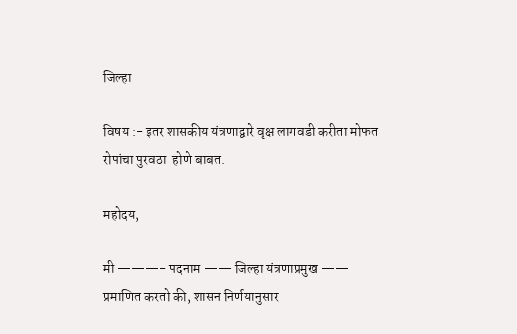जिल्हा

विषय :- इतर शासकीय यंत्रणाद्वारे वृक्ष लागवडी करीता मोफत रोपांचा पुरवठा  होणे बाबत.

महोदय,

मी ———- पदनाम —— जिल्हा यंत्रणाप्रमुख —— प्रमाणित करतो की, शासन निर्णयानुसार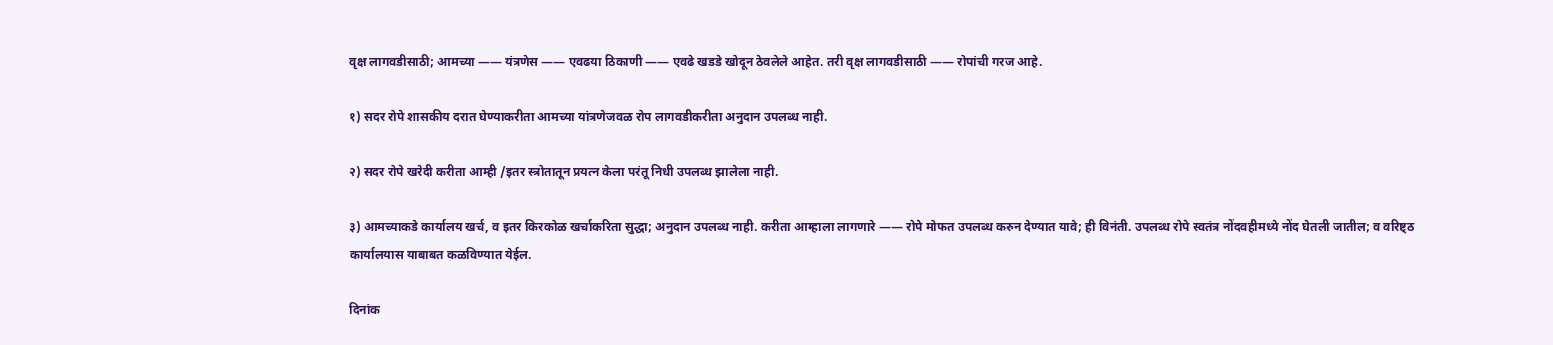वृक्ष लागवडीसाठी; आमच्या —— यंत्रणेस —— एवढया ठिकाणी —— एवढे खडडे खोदून ठेवलेले आहेत. तरी वृक्ष लागवडीसाठी —— रोपांची गरज आहे.

१) सदर रोपे शासकीय दरात घेण्याकरीता आमच्या यांत्रणेजवळ रोप लागवडीकरीता अनुदान उपलब्ध नाही.

२) सदर रोपे खरेदी करीता आम्ही /इतर स्त्रोतातून प्रयत्न केला परंतू निधी उपलब्ध झालेला नाही.

३) आमच्याकडे कार्यालय खर्च, व इतर किरकोळ खर्चाकरिता सुद्धा; अनुदान उपलब्ध नाही. करीता आम्हाला लागणारे —— रोपे मोफत उपलब्ध करुन देण्यात यावे; ही विनंती. उपलब्ध रोपे स्वतंत्र नोंदवहीमध्ये नोंद घेतली जातील; व वरिष्ट्ठ कार्यालयास याबाबत कळविण्यात येईल.

दिनांक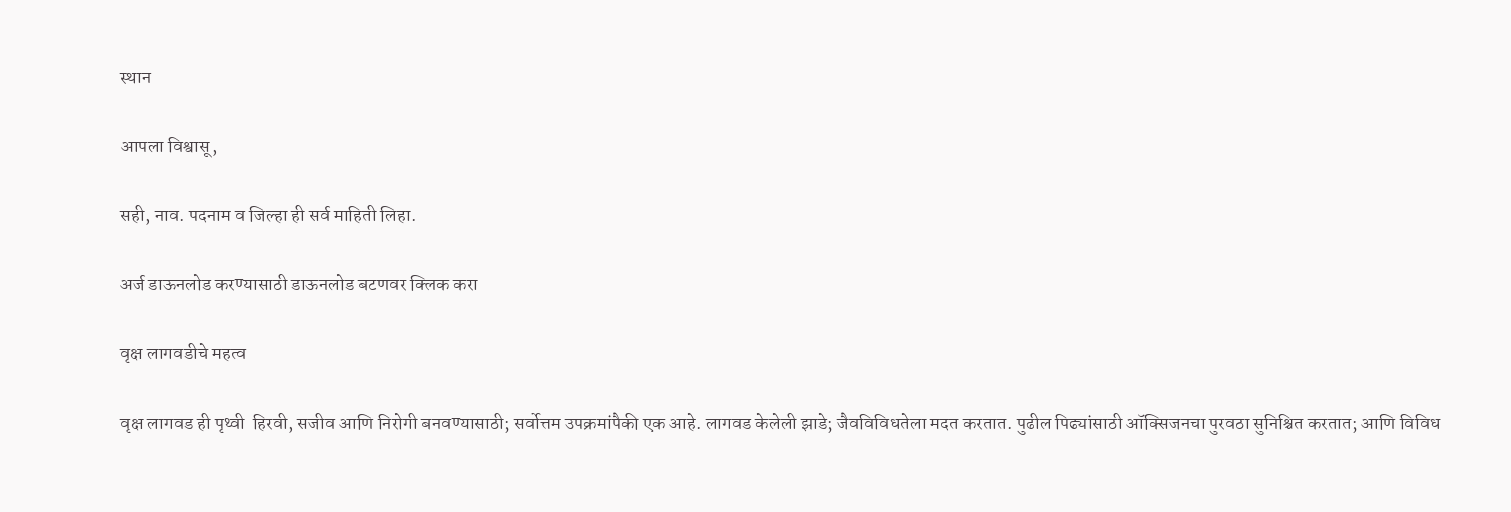स्थान

आपला विश्वासू,

सही, नाव. पदनाम व जिल्हा ही सर्व माहिती लिहा.

अर्ज डाऊनलोड करण्यासाठी डाऊनलोड बटणवर क्लिक करा

वृक्ष लागवडीचे महत्व

वृक्ष लागवड ही पृथ्वी  हिरवी, सजीव आणि निरोगी बनवण्यासाठी; सर्वोत्तम उपक्रमांपैकी एक आहे. लागवड केलेली झाडे; जैवविविधतेला मदत करतात. पुढील पिढ्यांसाठी ऑक्सिजनचा पुरवठा सुनिश्चित करतात; आणि विविध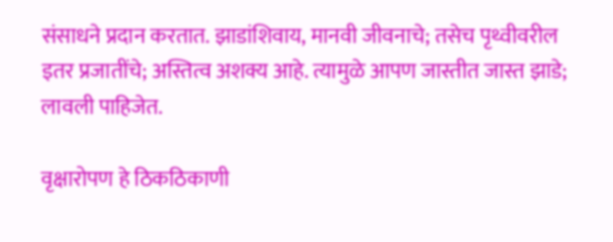संसाधने प्रदान करतात. झाडांशिवाय, मानवी जीवनाचे; तसेच पृथ्वीवरील इतर प्रजातींचे; अस्तित्व अशक्य आहे. त्यामुळे आपण जास्तीत जास्त झाडे; लावली पाहिजेत.

वृक्षारोपण हे ठिकठिकाणी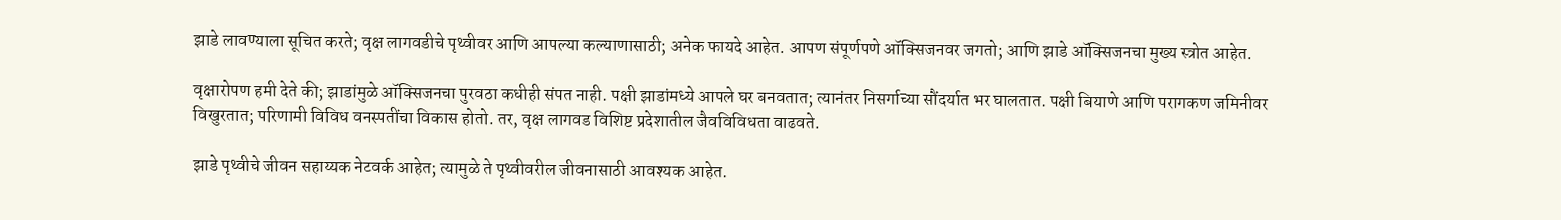झाडे लावण्याला सूचित करते; वृक्ष लागवडीचे पृथ्वीवर आणि आपल्या कल्याणासाठी; अनेक फायदे आहेत. आपण संपूर्णपणे ऑक्सिजनवर जगतो; आणि झाडे ऑक्सिजनचा मुख्य स्त्रोत आहेत.

वृक्षारोपण हमी देते की; झाडांमुळे ऑक्सिजनचा पुरवठा कधीही संपत नाही. पक्षी झाडांमध्ये आपले घर बनवतात; त्यानंतर निसर्गाच्या सौंदर्यात भर घालतात. पक्षी बियाणे आणि परागकण जमिनीवर विखुरतात; परिणामी विविध वनस्पतींचा विकास होतो. तर, वृक्ष लागवड विशिष्ट प्रदेशातील जैवविविधता वाढवते.

झाडे पृथ्वीचे जीवन सहाय्यक नेटवर्क आहेत; त्यामुळे ते पृथ्वीवरील जीवनासाठी आवश्यक आहेत.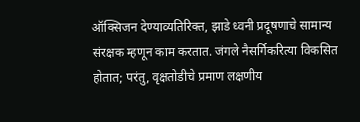ऑक्सिजन देण्याव्यतिरिक्त, झाडे ध्वनी प्रदूषणाचे सामान्य संरक्षक म्हणून काम करतात. जंगले नैसर्गिकरित्या विकसित होतात; परंतु, वृक्षतोडीचे प्रमाण लक्षणीय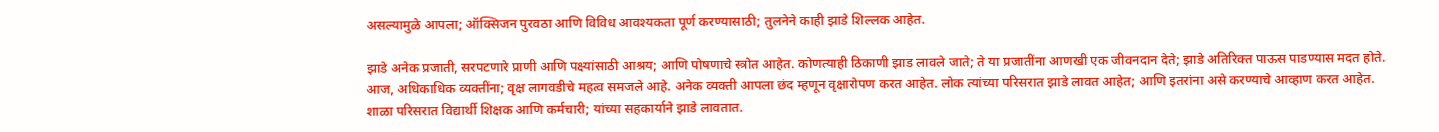असल्यामुळे आपला; ऑक्सिजन पुरवठा आणि विविध आवश्यकता पूर्ण करण्यासाठी; तुलनेने काही झाडे शिल्लक आहेत.

झाडे अनेक प्रजाती, सरपटणारे प्राणी आणि पक्ष्यांसाठी आश्रय; आणि पोषणाचे स्त्रोत आहेत. कोणत्याही ठिकाणी झाड लावले जाते; ते या प्रजातींना आणखी एक जीवनदान देते; झाडे अतिरिक्त पाऊस पाडण्यास मदत होते. आज, अधिकाधिक व्यक्तींना; वृक्ष लागवडीचे महत्व समजले आहे. अनेक व्यक्ती आपला छंद म्हणून वृक्षारोपण करत आहेत. लोक त्यांच्या परिसरात झाडे लावत आहेत; आणि इतरांना असे करण्याचे आव्हाण करत आहेत. शाळा परिसरात विद्यार्थी शिक्षक आणि कर्मचारी; यांच्या सहकार्याने झाडे लावतात.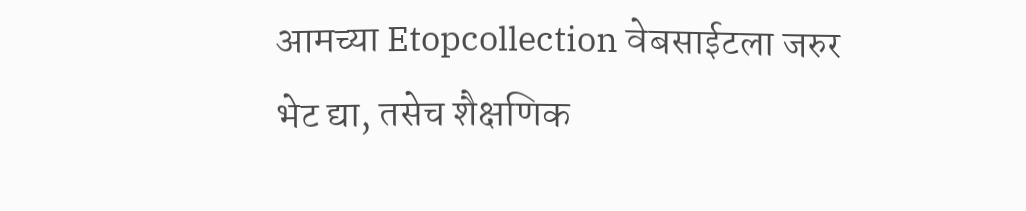आमच्या Etopcollection वेबसाईटला जरुर भेट द्या, तसेच शैक्षणिक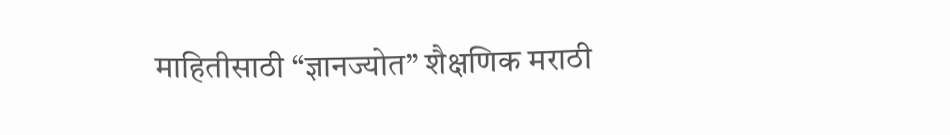माहितीसाठी “ज्ञानज्योत” शैक्षणिक मराठी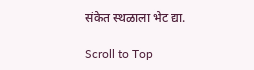संकेत स्थळाला भेट द्या.

Scroll to Top